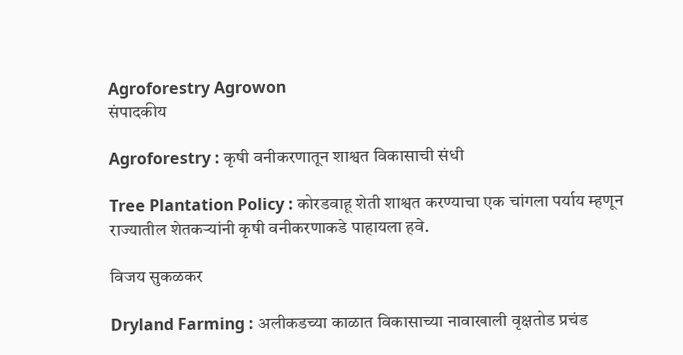Agroforestry Agrowon
संपादकीय

Agroforestry : कृषी वनीकरणातून शाश्वत विकासाची संधी

Tree Plantation Policy : कोरडवाहू शेती शाश्वत करण्याचा एक चांगला पर्याय म्हणून राज्यातील शेतकऱ्यांनी कृषी वनीकरणाकडे पाहायला हवे.

विजय सुकळकर

Dryland Farming : अलीकडच्या काळात विकासाच्या नावाखाली वृक्षतोड प्रचंड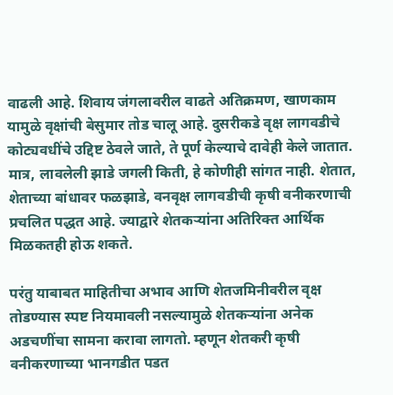वाढली आहे. शिवाय जंगलावरील वाढते अतिक्रमण, खाणकाम यामुळे वृक्षांची बेसुमार तोड चालू आहे. दुसरीकडे वृक्ष लागवडीचे कोट्यवधींचे उद्दिष्ट ठेवले जाते, ते पूर्ण केल्याचे दावेही केले जातात. मात्र, लावलेली झाडे जगली किती, हे कोणीही सांगत नाही. शेतात, शेताच्या बांधावर फळझाडे, वनवृक्ष लागवडीची कृषी वनीकरणाची प्रचलित पद्धत आहे. ज्याद्वारे शेतकऱ्यांना अतिरिक्त आर्थिक मिळकतही होऊ शकते.

परंतु याबाबत माहितीचा अभाव आणि शेतजमिनीवरील वृक्ष तोडण्यास स्पष्ट नियमावली नसल्यामुळे शेतकऱ्यांना अनेक अडचणींचा सामना करावा लागतो. म्हणून शेतकरी कृषी वनीकरणाच्या भानगडीत पडत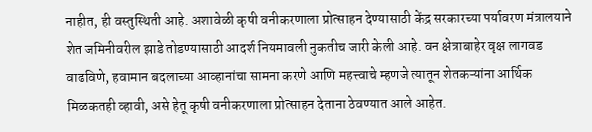नाहीत, ही वस्तुस्थिती आहे. अशावेळी कृषी वनीकरणाला प्रोत्साहन देण्यासाठी केंद्र सरकारच्या पर्यावरण मंत्रालयाने शेत जमिनीवरील झाडे तोडण्यासाठी आदर्श नियमावली नुकतीच जारी केली आहे. वन क्षेत्राबाहेर वृक्ष लागवड वाढविणे, हवामान बदलाच्या आव्हानांचा सामना करणे आणि महत्त्वाचे म्हणजे त्यातून शेतकऱ्यांना आर्थिक मिळकतही व्हावी, असे हेतू कृषी वनीकरणाला प्रोत्साहन देताना ठेवण्यात आले आहेत.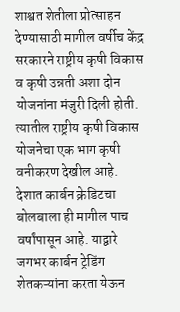शाश्वत शेतीला प्रोत्साहन देण्यासाठी मागील वर्षीच केंद्र सरकारने राष्ट्रीय कृषी विकास व कृषी उन्नती अशा दोन योजनांना मंजुरी दिली होती. त्यातील राष्ट्रीय कृषी विकास योजनेचा एक भाग कृषी वनीकरण देखील आहे. देशात कार्बन क्रेडिटचा बोलबाला ही मागील पाच वर्षांपासून आहे. याद्वारे जगभर कार्बन ट्रेडिंग शेतकऱ्यांना करता येऊन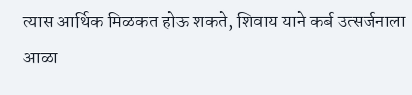त्यास आर्थिक मिळकत होऊ शकते, शिवाय याने कर्ब उत्सर्जनाला आळा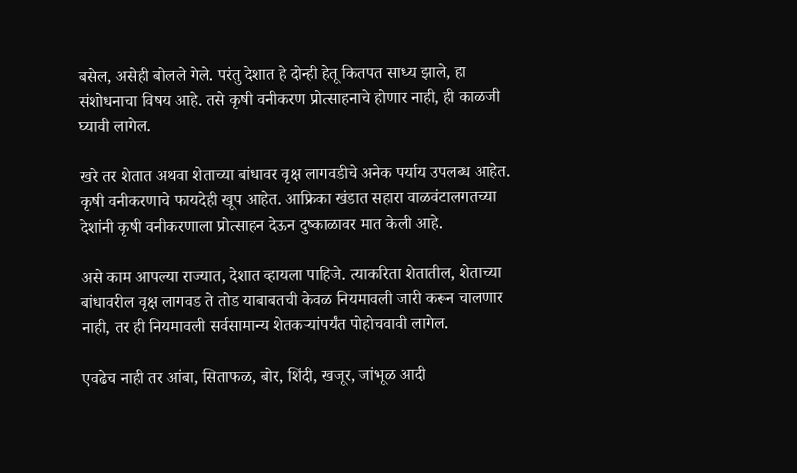बसेल, असेही बोलले गेले. परंतु देशात हे दोन्ही हेतू कितपत साध्य झाले, हा संशोधनाचा विषय आहे. तसे कृषी वनीकरण प्रोत्साहनाचे होणार नाही, ही काळजी घ्यावी लागेल.

खरे तर शेतात अथवा शेताच्या बांधावर वृक्ष लागवडीचे अनेक पर्याय उपलब्ध आहेत. कृषी वनीकरणाचे फायदेही खूप आहेत. आफ्रिका खंडात सहारा वाळवंटालगतच्या देशांनी कृषी वनीकरणाला प्रोत्साहन देऊन दुष्काळावर मात केली आहे.

असे काम आपल्या राज्यात, देशात व्हायला पाहिजे. त्याकरिता शेतातील, शेताच्या बांधावरील वृक्ष लागवड ते तोड याबाबतची केवळ नियमावली जारी करून चालणार नाही, तर ही नियमावली सर्वसामान्य शेतकऱ्यांपर्यंत पोहोचवावी लागेल.

एवढेच नाही तर आंबा, सिताफळ, बोर, शिंदी, खजूर, जांभूळ आदी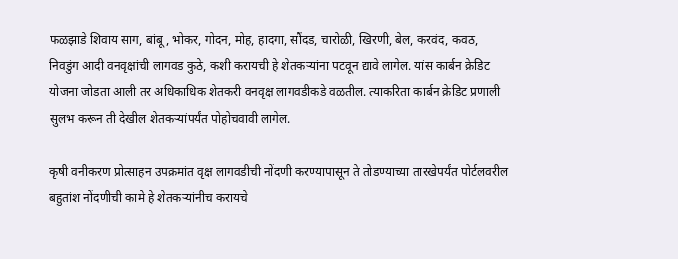फळझाडे शिवाय साग, बांबू, भोकर, गोदन, मोह, हादगा, सौंदड, चारोळी, खिरणी, बेल, करवंद, कवठ, निवडुंग आदी वनवृक्षांची लागवड कुठे, कशी करायची हे शेतकऱ्यांना पटवून द्यावे लागेल. यांस कार्बन क्रेडिट योजना जोडता आली तर अधिकाधिक शेतकरी वनवृक्ष लागवडीकडे वळतील. त्याकरिता कार्बन क्रेडिट प्रणाली सुलभ करून ती देखील शेतकऱ्यांपर्यंत पोहोचवावी लागेल.

कृषी वनीकरण प्रोत्साहन उपक्रमांत वृक्ष लागवडीची नोंदणी करण्यापासून ते तोडण्याच्या तारखेपर्यंत पोर्टलवरील बहुतांश नोंदणीची कामे हे शेतकऱ्यांनीच करायचे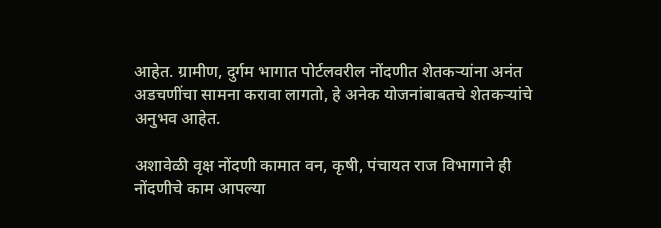आहेत. ग्रामीण, दुर्गम भागात पोर्टलवरील नोंदणीत शेतकऱ्यांना अनंत अडचणींचा सामना करावा लागतो, हे अनेक योजनांबाबतचे शेतकऱ्यांचे अनुभव आहेत.

अशावेळी वृक्ष नोंदणी कामात वन, कृषी, पंचायत राज विभागाने ही नोंदणीचे काम आपल्या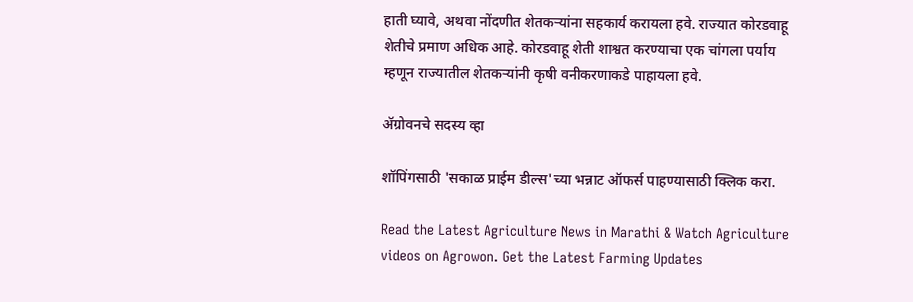हाती घ्यावे, अथवा नोंदणीत शेतकऱ्यांना सहकार्य करायला हवे. राज्यात कोरडवाहू शेतीचे प्रमाण अधिक आहे. कोरडवाहू शेती शाश्वत करण्याचा एक चांगला पर्याय म्हणून राज्यातील शेतकऱ्यांनी कृषी वनीकरणाकडे पाहायला हवे.

ॲग्रोवनचे सदस्य व्हा

शॉपिंगसाठी 'सकाळ प्राईम डील्स'च्या भन्नाट ऑफर्स पाहण्यासाठी क्लिक करा.

Read the Latest Agriculture News in Marathi & Watch Agriculture videos on Agrowon. Get the Latest Farming Updates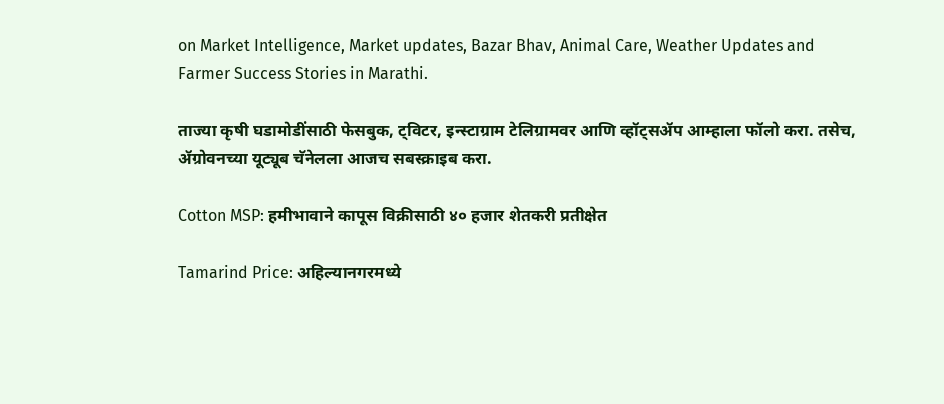on Market Intelligence, Market updates, Bazar Bhav, Animal Care, Weather Updates and Farmer Success Stories in Marathi.

ताज्या कृषी घडामोडींसाठी फेसबुक, ट्विटर, इन्स्टाग्राम टेलिग्रामवर आणि व्हॉट्सॲप आम्हाला फॉलो करा. तसेच, ॲग्रोवनच्या यूट्यूब चॅनेलला आजच सबस्क्राइब करा.

Cotton MSP: हमीभावाने कापूस विक्रीसाठी ४० हजार शेतकरी प्रतीक्षेत

Tamarind Price: अहिल्यानगरमध्ये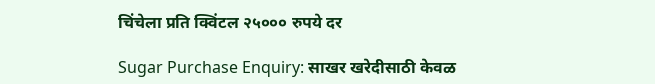चिंचेला प्रति क्विंटल २५००० रुपये दर

Sugar Purchase Enquiry: साखर खरेदीसाठी केवळ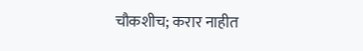चौकशीच; करार नाहीत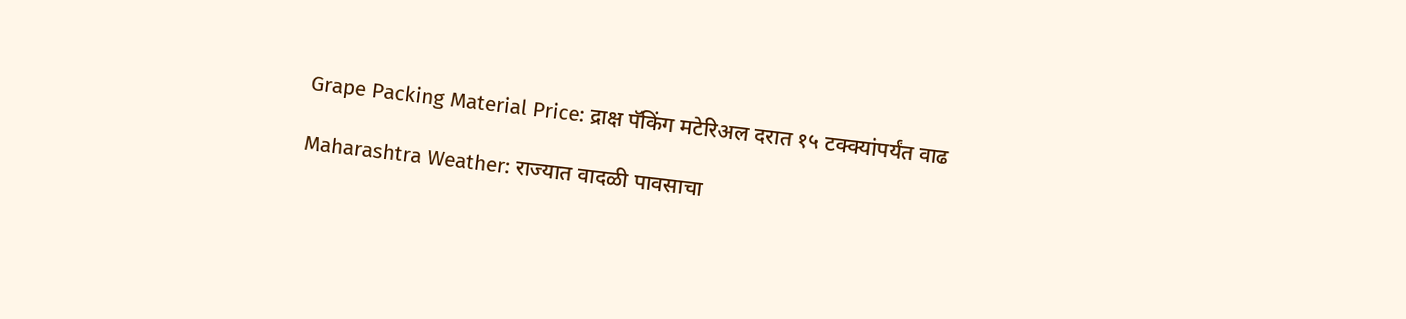Grape Packing Material Price: द्राक्ष पॅकिंग मटेरिअल दरात १५ टक्क्यांपर्यंत वाढ

Maharashtra Weather: राज्यात वादळी पावसाचा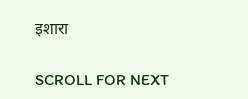इशारा

SCROLL FOR NEXT